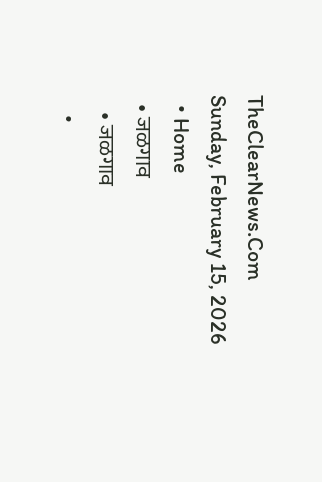TheClearNews.Com
Sunday, February 15, 2026
  • Home
  • जळगाव
    • जळगाव
    •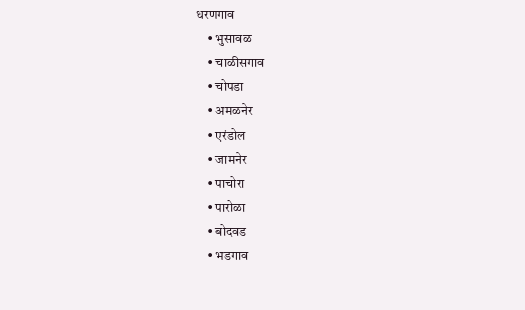धरणगाव
    • भुसावळ
    • चाळीसगाव
    • चोपडा
    • अमळनेर
    • एरंडोल
    • जामनेर
    • पाचोरा
    • पारोळा
    • बोदवड
    • भडगाव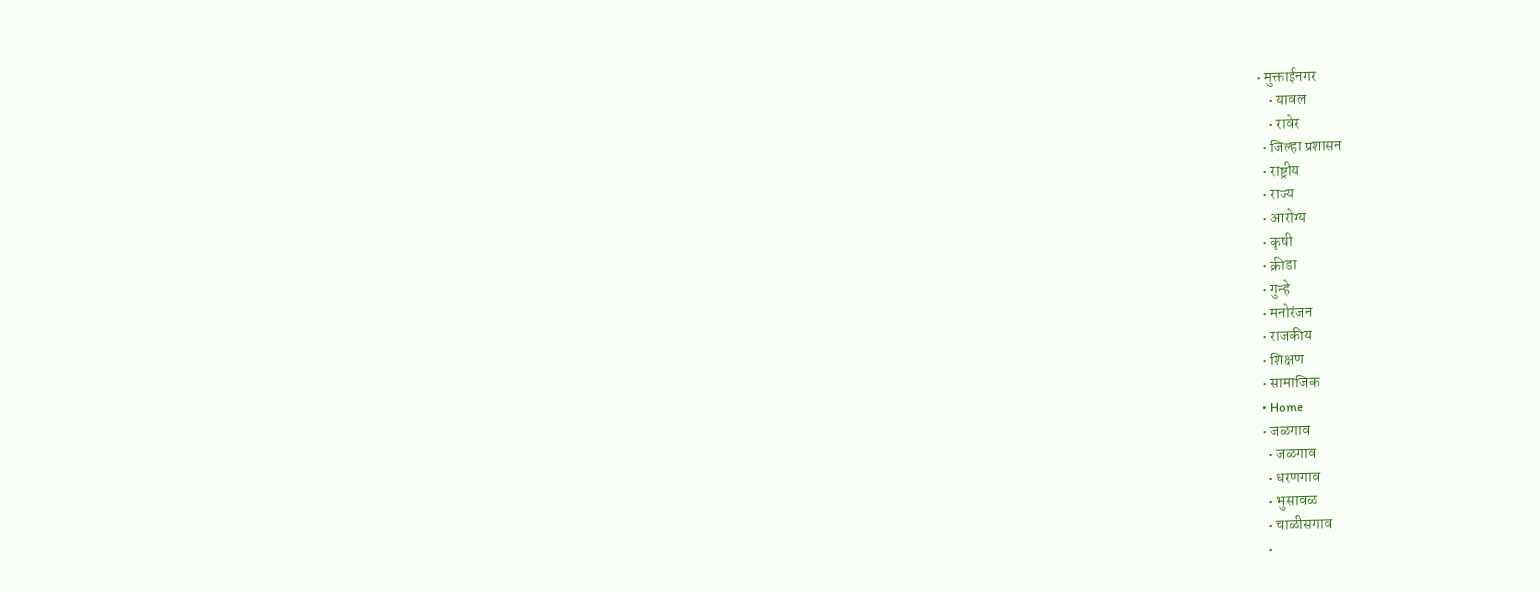• मुक्ताईनगर
    • यावल
    • रावेर
  • जिल्हा प्रशासन
  • राष्ट्रीय
  • राज्य
  • आरोग्य
  • कृषी
  • क्रीडा
  • गुन्हे
  • मनोरंजन
  • राजकीय
  • शिक्षण
  • सामाजिक
  • Home
  • जळगाव
    • जळगाव
    • धरणगाव
    • भुसावळ
    • चाळीसगाव
    •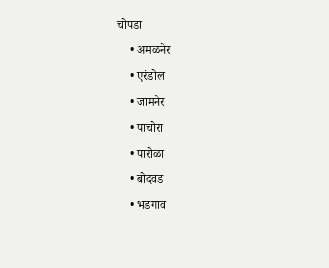चोपडा
    • अमळनेर
    • एरंडोल
    • जामनेर
    • पाचोरा
    • पारोळा
    • बोदवड
    • भडगाव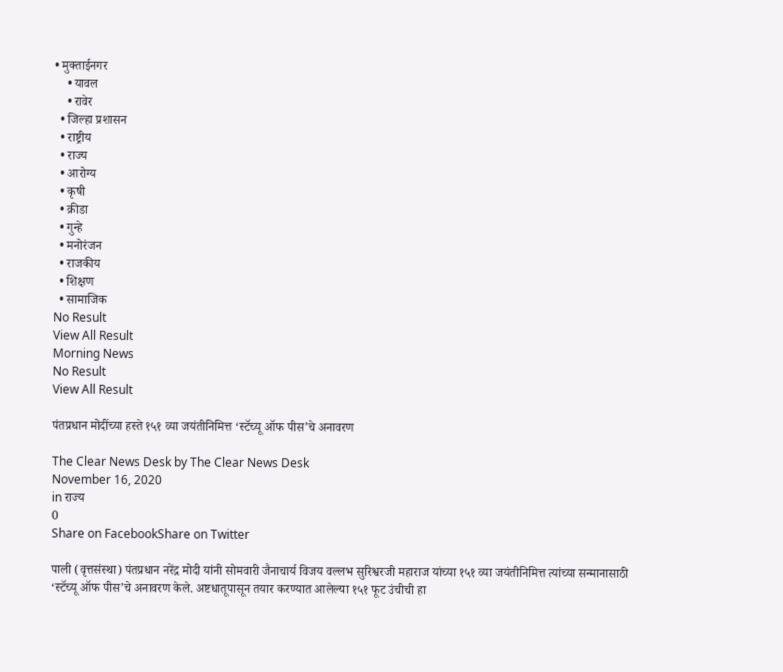• मुक्ताईनगर
    • यावल
    • रावेर
  • जिल्हा प्रशासन
  • राष्ट्रीय
  • राज्य
  • आरोग्य
  • कृषी
  • क्रीडा
  • गुन्हे
  • मनोरंजन
  • राजकीय
  • शिक्षण
  • सामाजिक
No Result
View All Result
Morning News
No Result
View All Result

पंतप्रधान मोदींच्या हस्ते १५१ व्या जयंतीनिमित्त ‘स्टॅच्यू ऑफ पीस’चे अनावरण

The Clear News Desk by The Clear News Desk
November 16, 2020
in राज्य
0
Share on FacebookShare on Twitter

पाली (वृत्तसंस्था) पंतप्रधान नरेंद्र मोदी यांनी सोमवारी जैनाचार्य विजय वल्लभ सुरिश्वरजी महाराज यांच्या १५१ व्या जयंतीनिमित्त त्यांच्या सन्मानासाठी ‘स्टॅच्यू ऑफ पीस’चे अनावरण केले. अष्टधातूपासून तयार करण्यात आलेल्या १५१ फूट उंचीची हा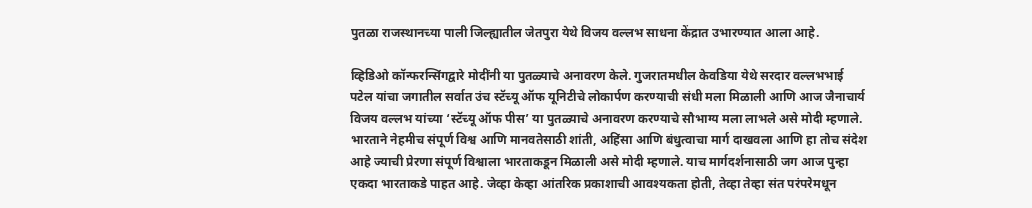पुतळा राजस्थानच्या पाली जिल्ह्यातील जेतपुरा येथे विजय वल्लभ साधना केंद्रात उभारण्यात आला आहे.

व्हिडिओ कॉन्फरन्सिंगद्वारे मोदींनी या पुतळ्याचे अनावरण केले. गुजरातमधील केवडिया येथे सरदार वल्लभभाई पटेल यांचा जगातील सर्वात उंच स्टॅच्यू ऑफ यूनिटीचे लोकार्पण करण्याची संधी मला मिळाली आणि आज जैनाचार्य विजय वल्लभ यांच्या ‘स्टॅच्यू ऑफ पीस’ या पुतळ्याचे अनावरण करण्याचे सौभाग्य मला लाभले असे मोदी म्हणाले. भारताने नेहमीच संपूर्ण विश्व आणि मानवतेसाठी शांती, अहिंसा आणि बंधुत्वाचा मार्ग दाखवला आणि हा तोच संदेश आहे ज्याची प्रेरणा संपूर्ण विश्वाला भारताकडून मिळाली असे मोदी म्हणाले. याच मार्गदर्शनासाठी जग आज पुन्हा एकदा भारताकडे पाहत आहे. जेव्हा केव्हा आंतरिक प्रकाशाची आवश्यकता होती, तेव्हा तेव्हा संत परंपरेमधून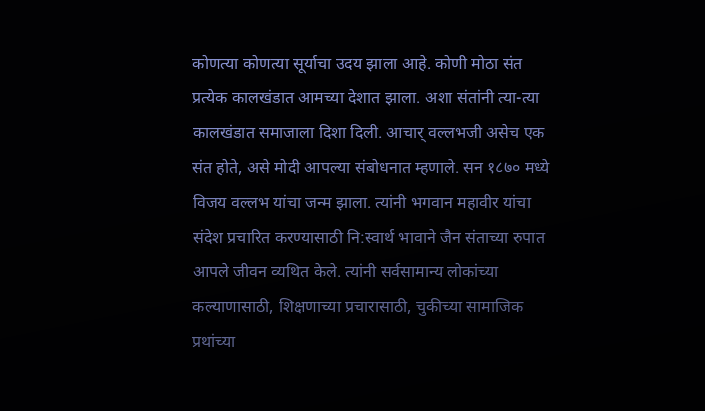कोणत्या कोणत्या सूर्याचा उदय झाला आहे. कोणी मोठा संत प्रत्येक कालखंडात आमच्या देशात झाला. अशा संतांनी त्या-त्या कालखंडात समाजाला दिशा दिली. आचार् वल्लभजी असेच एक संत होते, असे मोदी आपल्या संबोधनात म्हणाले. सन १८७० मध्ये विजय वल्लभ यांचा जन्म झाला. त्यांनी भगवान महावीर यांचा संदेश प्रचारित करण्यासाठी नि:स्वार्थ भावाने जैन संताच्या रुपात आपले जीवन व्यथित केले. त्यांनी सर्वसामान्य लोकांच्या कल्याणासाठी, शिक्षणाच्या प्रचारासाठी, चुकीच्या सामाजिक प्रथांच्या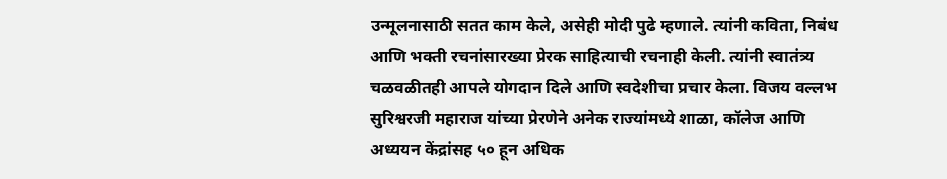उन्मूलनासाठी सतत काम केले, असेही मोदी पुढे म्हणाले. त्यांनी कविता, निबंध आणि भक्ती रचनांसारख्या प्रेरक साहित्याची रचनाही केली. त्यांनी स्वातंत्र्य चळवळीतही आपले योगदान दिले आणि स्वदेशीचा प्रचार केला. विजय वल्लभ सुरिश्वरजी महाराज यांच्या प्रेरणेने अनेक राज्यांमध्ये शाळा, कॉलेज आणि अध्ययन केंद्रांसह ५० हून अधिक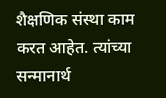शैक्षणिक संस्था काम करत आहेत. त्यांच्या सन्मानार्थ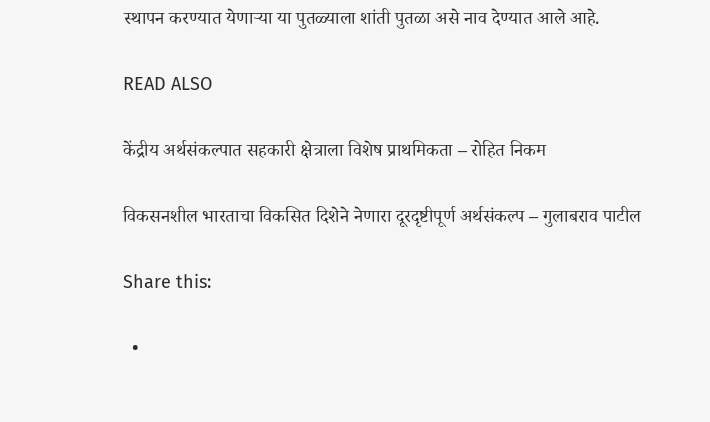स्थापन करण्यात येणाऱ्या या पुतळ्याला शांती पुतळा असे नाव देण्यात आले आहे.

READ ALSO

केंद्रीय अर्थसंकल्पात सहकारी क्षेत्राला विशेष प्राथमिकता – रोहित निकम

विकसनशील भारताचा विकसित दिशेने नेणारा दूरदृष्टीपूर्ण अर्थसंकल्प – गुलाबराव पाटील

Share this:

  •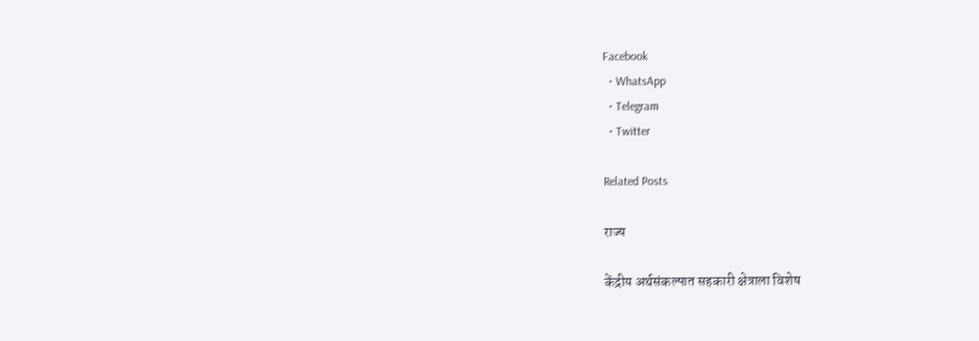Facebook
  • WhatsApp
  • Telegram
  • Twitter

Related Posts

राज्य

केंद्रीय अर्थसंकल्पात सहकारी क्षेत्राला विशेष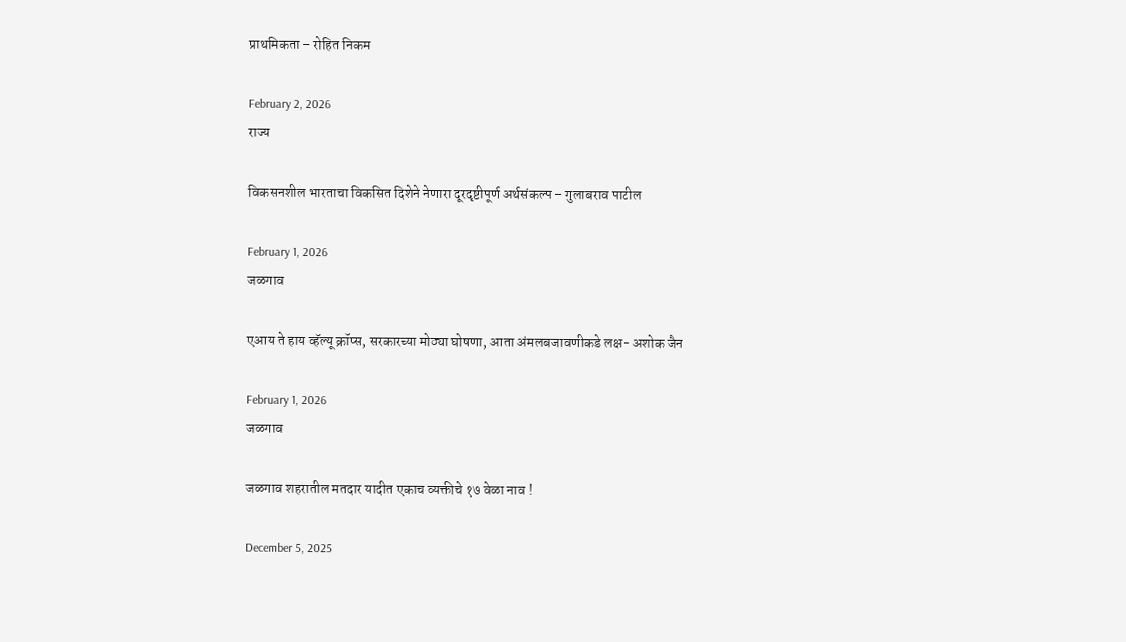प्राथमिकता – रोहित निकम

February 2, 2026
राज्य

विकसनशील भारताचा विकसित दिशेने नेणारा दूरदृष्टीपूर्ण अर्थसंकल्प – गुलाबराव पाटील

February 1, 2026
जळगाव

एआय ते हाय व्हॅल्यू क्रॉप्स, सरकारच्या मोठ्या घोषणा, आता अंमलबजावणीकडे लक्ष- अशोक जैन

February 1, 2026
जळगाव

जळगाव शहरातील मतदार यादीत एकाच व्यक्तीचे १७ वेळा नाव !

December 5, 2025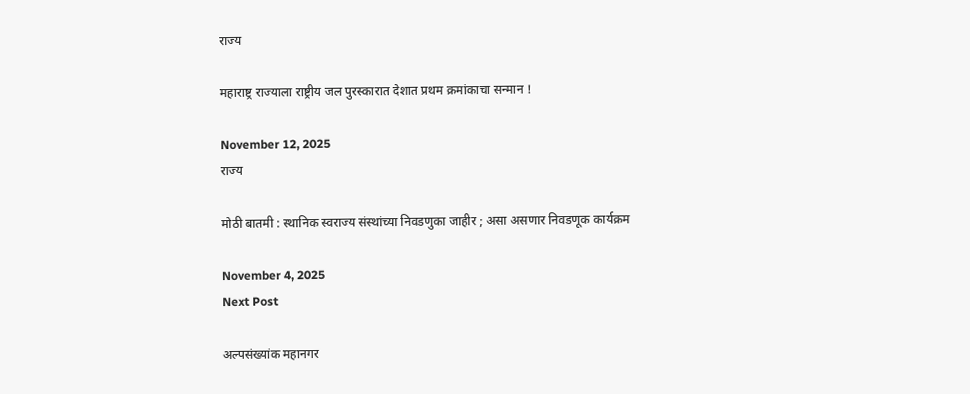राज्य

महाराष्ट्र राज्याला राष्ट्रीय जल पुरस्कारात देशात प्रथम क्रमांकाचा सन्मान !

November 12, 2025
राज्य

मोठी बातमी : स्थानिक स्वराज्य संस्थांच्या निवडणुका जाहीर ; असा असणार निवडणूक कार्यक्रम

November 4, 2025
Next Post

अल्पसंख्यांक महानगर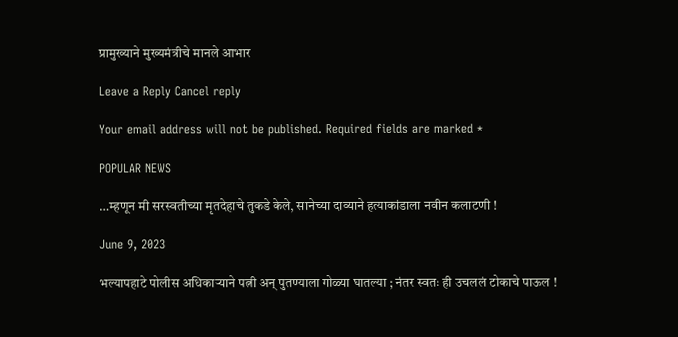प्रामुख्याने मुख्यमंत्रीचे मानले आभार

Leave a Reply Cancel reply

Your email address will not be published. Required fields are marked *

POPULAR NEWS

…म्हणून मी सरस्वतीच्या मृतदेहाचे तुकडे केले, सानेच्या दाव्याने हत्याकांडाला नवीन कलाटणी !

June 9, 2023

भल्यापहाटे पोलीस अधिकाऱ्याने पत्नी अन् पुतण्याला गोळ्या घातल्या ; नंतर स्वतः ही उचललं टोकाचे पाऊल !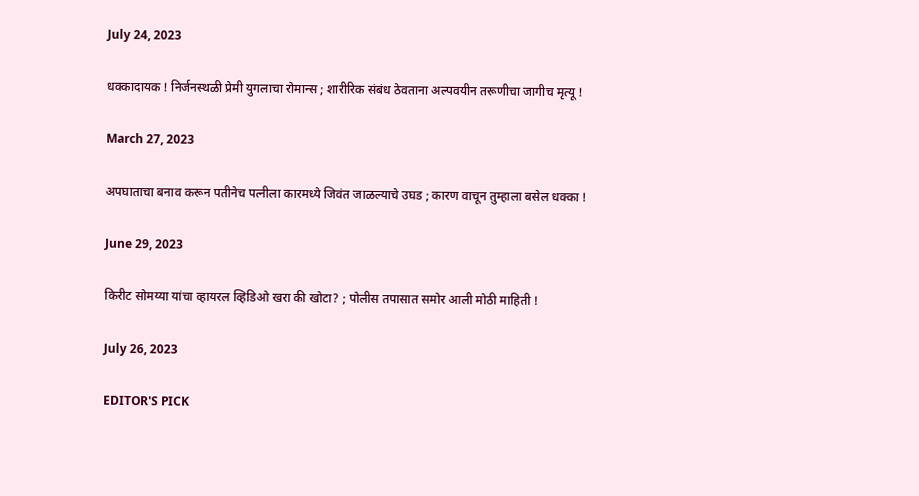July 24, 2023

धक्कादायक ! निर्जनस्थळी प्रेमी युगलाचा रोमान्स ; शारीरिक संबंध ठेवताना अल्पवयीन तरूणीचा जागीच मृत्यू !

March 27, 2023

अपघाताचा बनाव करून पतीनेच पत्नीला कारमध्ये जिवंत जाळल्याचे उघड ; कारण वाचून तुम्हाला बसेल धक्का !

June 29, 2023

किरीट सोमय्या यांचा व्हायरल व्हिडिओ खरा की खोटा? ; पोलीस तपासात समोर आली मोठी माहिती !

July 26, 2023

EDITOR'S PICK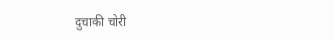दुचाकी चोरी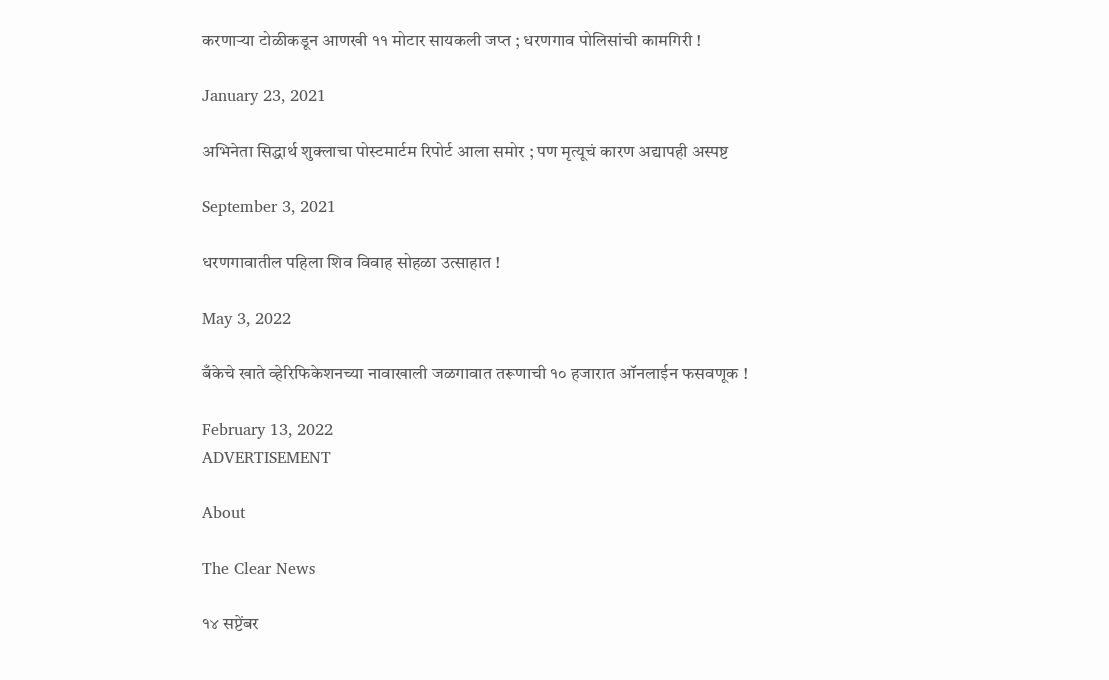करणाऱ्या टोळीकडून आणखी ११ मोटार सायकली जप्त ; धरणगाव पोलिसांची कामगिरी !

January 23, 2021

अभिनेता सिद्धार्थ शुक्लाचा पोस्टमार्टम रिपोर्ट आला समोर ; पण मृत्यूचं कारण अद्यापही अस्पष्ट

September 3, 2021

धरणगावातील पहिला शिव विवाह सोहळा उत्साहात !

May 3, 2022

बँकेचे खाते व्हेरिफिकेशनच्या नावाखाली जळगावात तरूणाची १० हजारात ऑनलाईन फसवणूक !

February 13, 2022
ADVERTISEMENT

About

The Clear News

१४ सप्टेंबर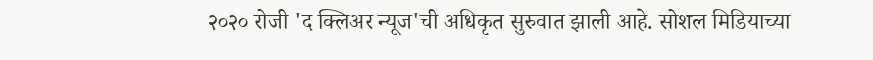२०२० रोजी 'द क्लिअर न्यूज'ची अधिकृत सुरुवात झाली आहे. सोशल मिडियाच्या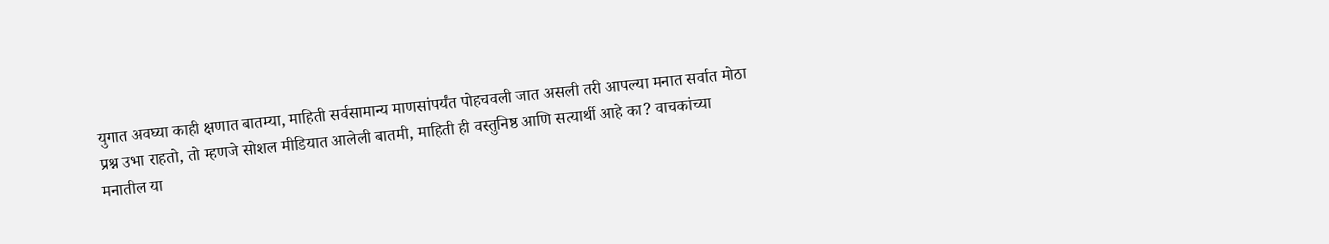युगात अवघ्या काही क्षणात बातम्या, माहिती सर्वसामान्य माणसांपर्यंत पोहचवली जात असली तरी आपल्या मनात सर्वात मोठा प्रश्न उभा राहतो, तो म्हणजे सोशल मीडियात आलेली बातमी, माहिती ही वस्तुनिष्ठ आणि सत्यार्थी आहे का? वाचकांच्या मनातील या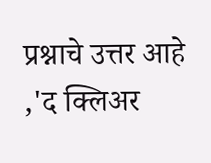प्रश्नाचे उत्तर आहे ,'द क्लिअर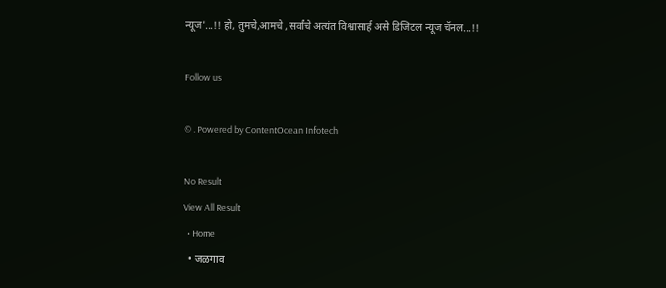न्यूज'...!! हो, तुमचे,आमचे ,सर्वांचे अत्यंत विश्वासार्ह असे डिजिटल न्यूज चॅनल...!!

Follow us

© . Powered by ContentOcean Infotech

No Result
View All Result
  • Home
  • जळगाव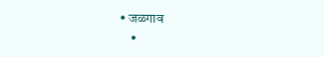• जळगाव
    •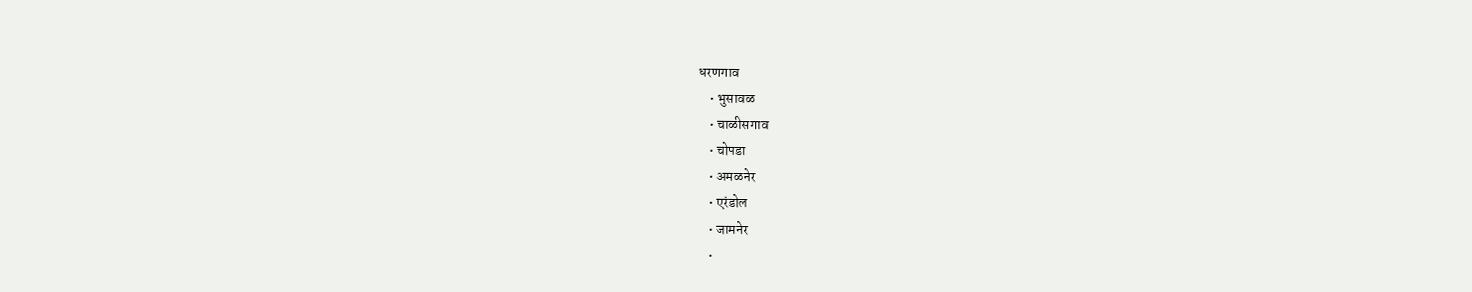धरणगाव
    • भुसावळ
    • चाळीसगाव
    • चोपडा
    • अमळनेर
    • एरंडोल
    • जामनेर
    •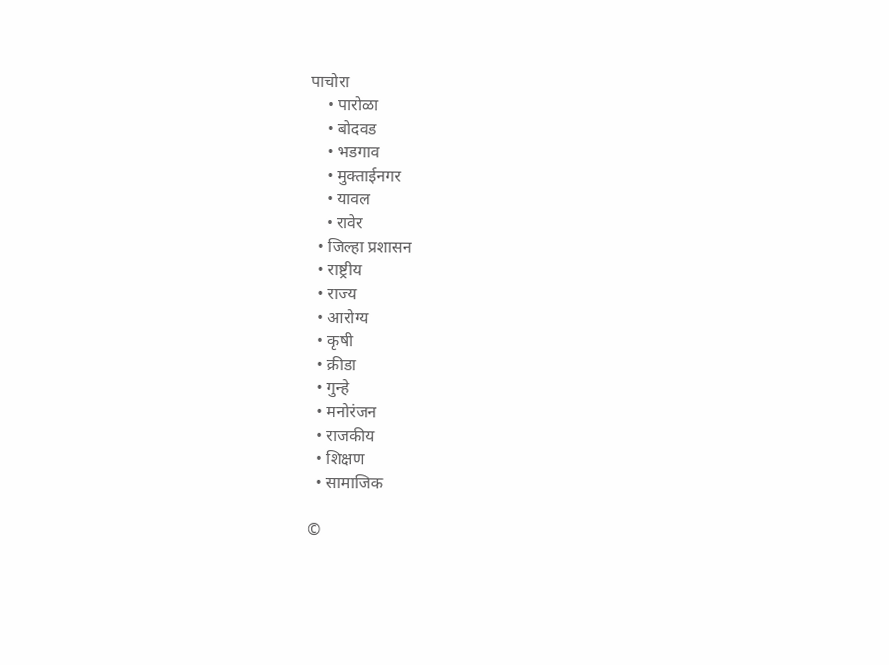पाचोरा
    • पारोळा
    • बोदवड
    • भडगाव
    • मुक्ताईनगर
    • यावल
    • रावेर
  • जिल्हा प्रशासन
  • राष्ट्रीय
  • राज्य
  • आरोग्य
  • कृषी
  • क्रीडा
  • गुन्हे
  • मनोरंजन
  • राजकीय
  • शिक्षण
  • सामाजिक

©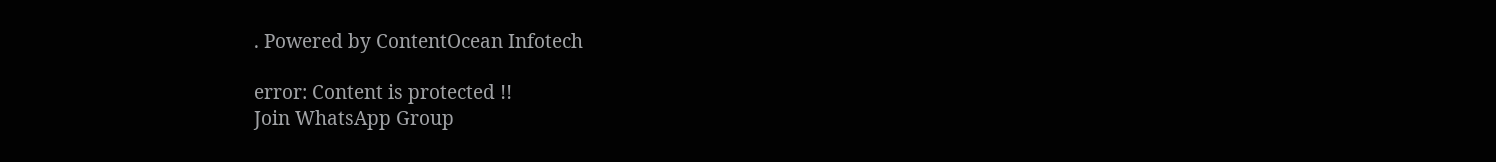. Powered by ContentOcean Infotech

error: Content is protected !!
Join WhatsApp Group